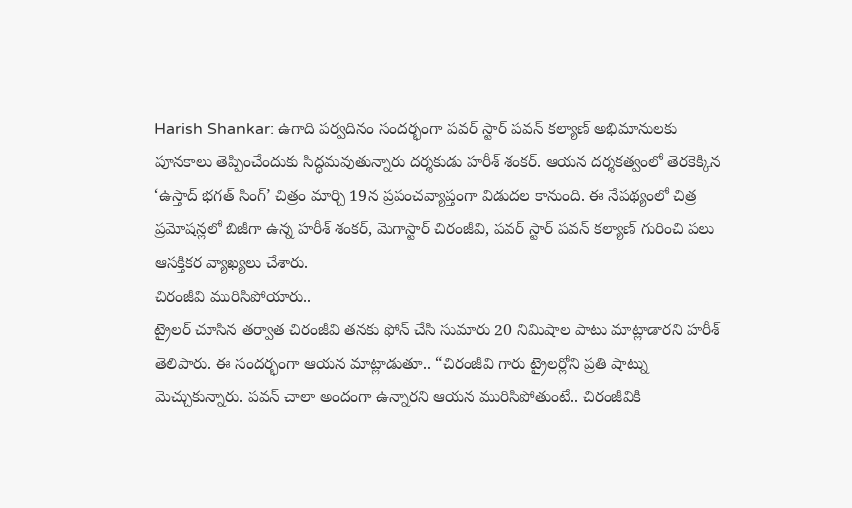Harish Shankar: ఉగాది పర్వదినం సందర్భంగా పవర్ స్టార్ పవన్ కల్యాణ్ అభిమానులకు పూనకాలు తెప్పించేందుకు సిద్ధమవుతున్నారు దర్శకుడు హరీశ్ శంకర్. ఆయన దర్శకత్వంలో తెరకెక్కిన ‘ఉస్తాద్ భగత్ సింగ్’ చిత్రం మార్చి 19న ప్రపంచవ్యాప్తంగా విడుదల కానుంది. ఈ నేపథ్యంలో చిత్ర ప్రమోషన్లలో బిజీగా ఉన్న హరీశ్ శంకర్, మెగాస్టార్ చిరంజీవి, పవర్ స్టార్ పవన్ కల్యాణ్ గురించి పలు ఆసక్తికర వ్యాఖ్యలు చేశారు.
చిరంజీవి మురిసిపోయారు..
ట్రైలర్ చూసిన తర్వాత చిరంజీవి తనకు ఫోన్ చేసి సుమారు 20 నిమిషాల పాటు మాట్లాడారని హరీశ్ తెలిపారు. ఈ సందర్భంగా ఆయన మాట్లాడుతూ.. “చిరంజీవి గారు ట్రైలర్లోని ప్రతి షాట్ను మెచ్చుకున్నారు. పవన్ చాలా అందంగా ఉన్నారని ఆయన మురిసిపోతుంటే.. చిరంజీవికి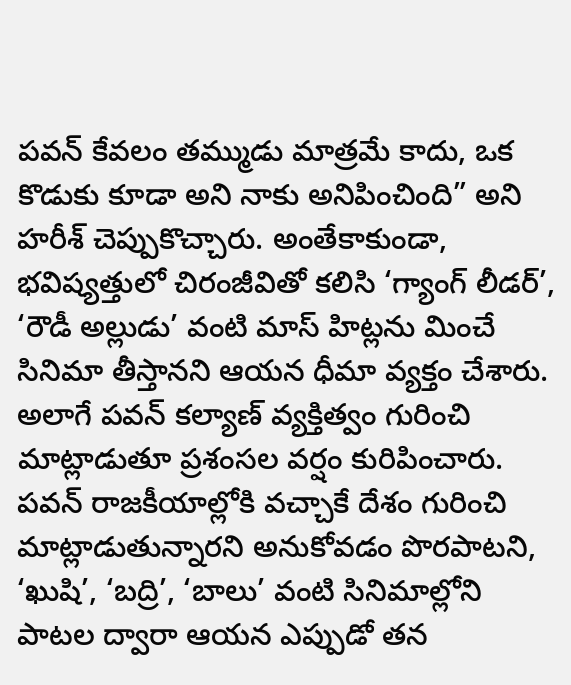పవన్ కేవలం తమ్ముడు మాత్రమే కాదు, ఒక కొడుకు కూడా అని నాకు అనిపించింది” అని హరీశ్ చెప్పుకొచ్చారు. అంతేకాకుండా, భవిష్యత్తులో చిరంజీవితో కలిసి ‘గ్యాంగ్ లీడర్’, ‘రౌడీ అల్లుడు’ వంటి మాస్ హిట్లను మించే సినిమా తీస్తానని ఆయన ధీమా వ్యక్తం చేశారు. అలాగే పవన్ కల్యాణ్ వ్యక్తిత్వం గురించి మాట్లాడుతూ ప్రశంసల వర్షం కురిపించారు. పవన్ రాజకీయాల్లోకి వచ్చాకే దేశం గురించి మాట్లాడుతున్నారని అనుకోవడం పొరపాటని, ‘ఖుషి’, ‘బద్రి’, ‘బాలు’ వంటి సినిమాల్లోని పాటల ద్వారా ఆయన ఎప్పుడో తన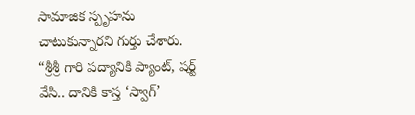సామాజిక స్పృహను చాటుకున్నారని గుర్తు చేశారు. “శ్రీశ్రీ గారి పద్యానికి ప్యాంట్, షర్ట్ వేసి.. దానికి కాస్త ‘స్వాగ్’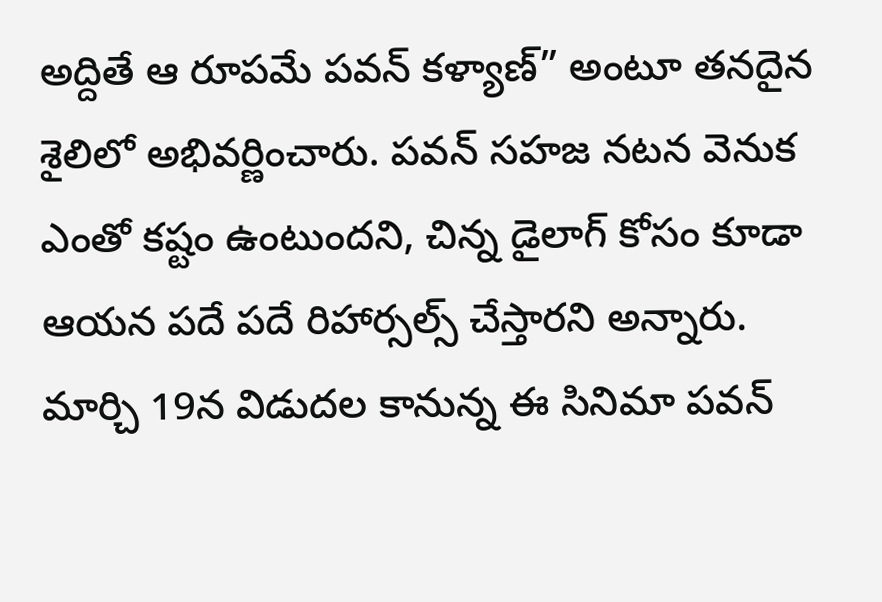అద్దితే ఆ రూపమే పవన్ కళ్యాణ్” అంటూ తనదైన శైలిలో అభివర్ణించారు. పవన్ సహజ నటన వెనుక ఎంతో కష్టం ఉంటుందని, చిన్న డైలాగ్ కోసం కూడా ఆయన పదే పదే రిహార్సల్స్ చేస్తారని అన్నారు. మార్చి 19న విడుదల కానున్న ఈ సినిమా పవన్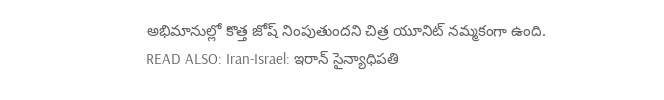అభిమానుల్లో కొత్త జోష్ నింపుతుందని చిత్ర యూనిట్ నమ్మకంగా ఉంది.
READ ALSO: Iran-Israel: ఇరాన్ సైన్యాధిపతి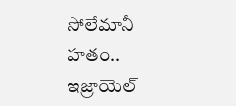సోలేమానీ హతం.. ఇజ్రాయెల్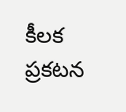కీలక ప్రకటన